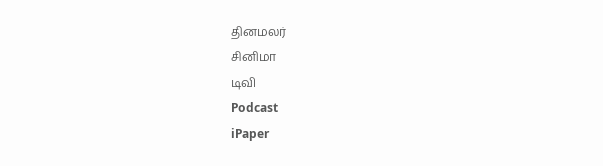தினமலர்
சினிமா
டிவி
Podcast
iPaper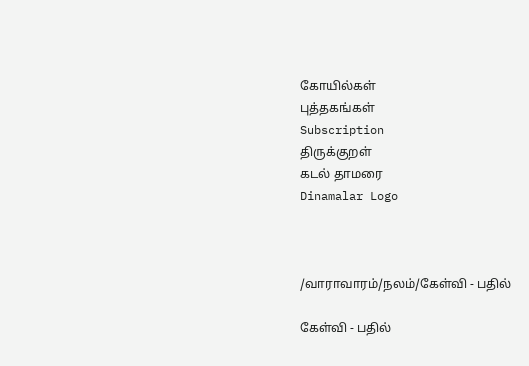கோயில்கள்
புத்தகங்கள்
Subscription
திருக்குறள்
கடல் தாமரை
Dinamalar Logo



/வாராவாரம்/நலம்/கேள்வி - பதில்

கேள்வி - பதில்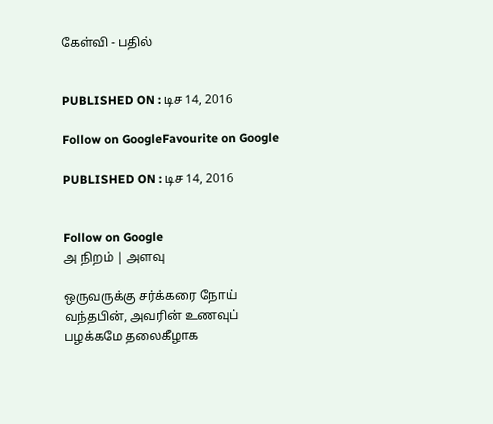கேள்வி - பதில்


PUBLISHED ON : டிச 14, 2016

Follow on GoogleFavourite on Google

PUBLISHED ON : டிச 14, 2016


Follow on Google
அ நிறம் | அளவு

ஒருவருக்கு சர்க்கரை நோய் வந்தபின், அவரின் உணவுப் பழக்கமே தலைகீழாக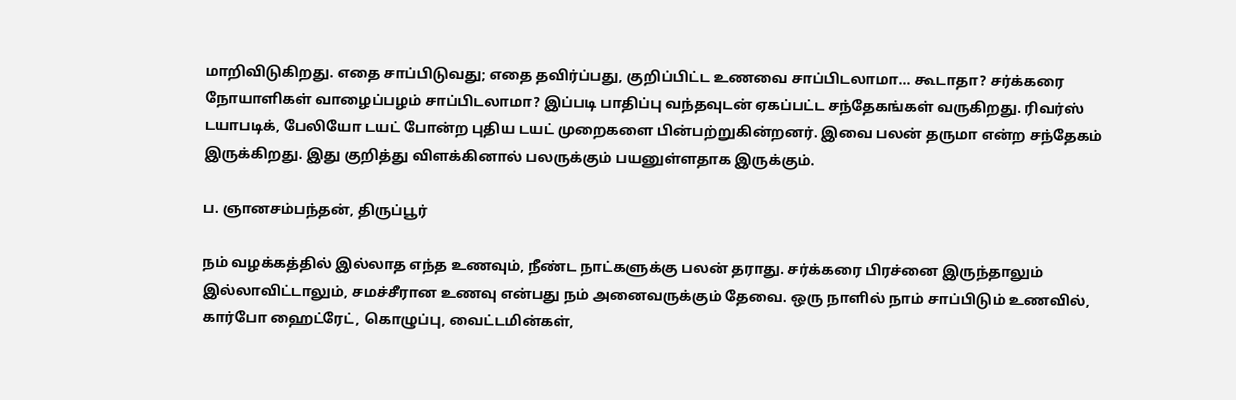மாறிவிடுகிறது. எதை சாப்பிடுவது; எதை தவிர்ப்பது, குறிப்பிட்ட உணவை சாப்பிடலாமா... கூடாதா? சர்க்கரை நோயாளிகள் வாழைப்பழம் சாப்பிடலாமா? இப்படி பாதிப்பு வந்தவுடன் ஏகப்பட்ட சந்தேகங்கள் வருகிறது. ரிவர்ஸ் டயாபடிக், பேலியோ டயட் போன்ற புதிய டயட் முறைகளை பின்பற்றுகின்றனர். இவை பலன் தருமா என்ற சந்தேகம் இருக்கிறது. இது குறித்து விளக்கினால் பலருக்கும் பயனுள்ளதாக இருக்கும்.

ப. ஞானசம்பந்தன், திருப்பூர்

நம் வழக்கத்தில் இல்லாத எந்த உணவும், நீண்ட நாட்களுக்கு பலன் தராது. சர்க்கரை பிரச்னை இருந்தாலும் இல்லாவிட்டாலும், சமச்சீரான உணவு என்பது நம் அனைவருக்கும் தேவை. ஒரு நாளில் நாம் சாப்பிடும் உணவில், கார்போ ஹைட்ரேட், கொழுப்பு, வைட்டமின்கள்,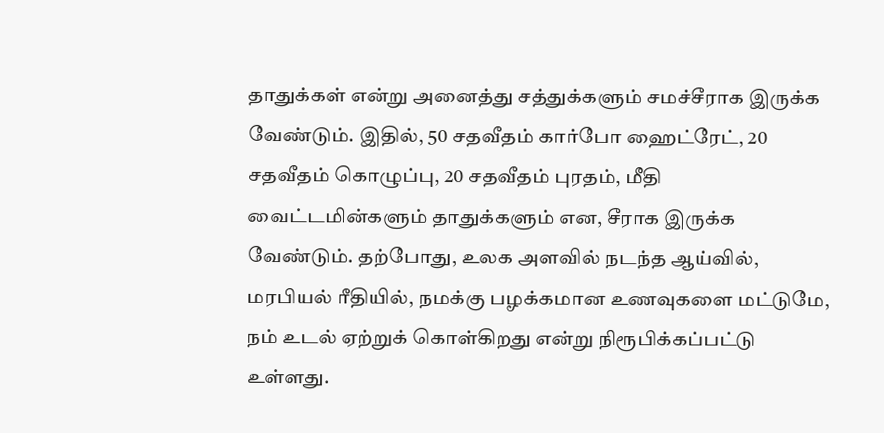தாதுக்கள் என்று அனைத்து சத்துக்களும் சமச்சீராக இருக்க வேண்டும். இதில், 50 சதவீதம் கார்போ ஹைட்ரேட், 20 சதவீதம் கொழுப்பு, 20 சதவீதம் புரதம், மீதி வைட்டமின்களும் தாதுக்களும் என, சீராக இருக்க வேண்டும். தற்போது, உலக அளவில் நடந்த ஆய்வில், மரபியல் ரீதியில், நமக்கு பழக்கமான உணவுகளை மட்டுமே, நம் உடல் ஏற்றுக் கொள்கிறது என்று நிரூபிக்கப்பட்டு உள்ளது.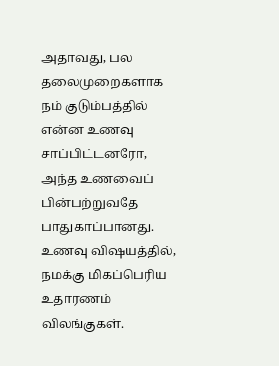அதாவது, பல தலைமுறைகளாக நம் குடும்பத்தில் என்ன உணவு சாப்பிட்டனரோ, அந்த உணவைப் பின்பற்றுவதே பாதுகாப்பானது. உணவு விஷயத்தில், நமக்கு மிகப்பெரிய உதாரணம் விலங்குகள்.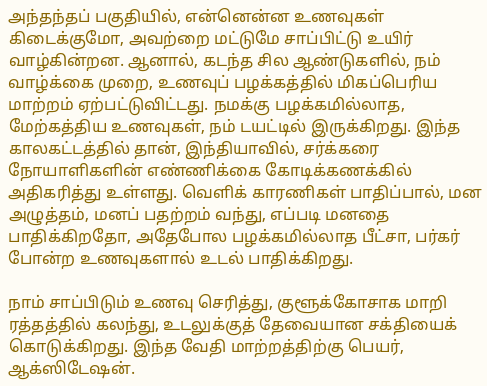அந்தந்தப் பகுதியில், என்னென்ன உணவுகள் கிடைக்குமோ, அவற்றை மட்டுமே சாப்பிட்டு உயிர் வாழ்கின்றன. ஆனால், கடந்த சில ஆண்டுகளில், நம் வாழ்க்கை முறை, உணவுப் பழக்கத்தில் மிகப்பெரிய மாற்றம் ஏற்பட்டுவிட்டது. நமக்கு பழக்கமில்லாத, மேற்கத்திய உணவுகள், நம் டயட்டில் இருக்கிறது. இந்த காலகட்டத்தில் தான், இந்தியாவில், சர்க்கரை நோயாளிகளின் எண்ணிக்கை கோடிக்கணக்கில் அதிகரித்து உள்ளது. வெளிக் காரணிகள் பாதிப்பால், மன அழுத்தம், மனப் பதற்றம் வந்து, எப்படி மனதை பாதிக்கிறதோ, அதேபோல பழக்கமில்லாத பீட்சா, பர்கர் போன்ற உணவுகளால் உடல் பாதிக்கிறது.

நாம் சாப்பிடும் உணவு செரித்து, குளூக்கோசாக மாறி ரத்தத்தில் கலந்து, உடலுக்குத் தேவையான சக்தியைக் கொடுக்கிறது. இந்த வேதி மாற்றத்திற்கு பெயர், ஆக்ஸிடேஷன்.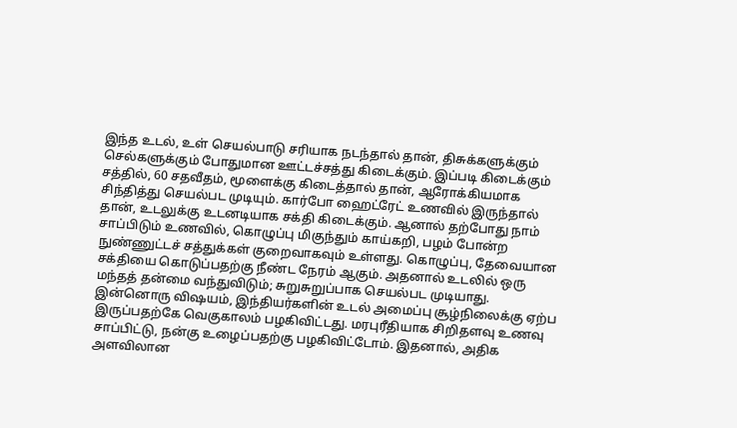இந்த உடல், உள் செயல்பாடு சரியாக நடந்தால் தான், திசுக்களுக்கும் செல்களுக்கும் போதுமான ஊட்டச்சத்து கிடைக்கும். இப்படி கிடைக்கும் சத்தில், 60 சதவீதம், மூளைக்கு கிடைத்தால் தான், ஆரோக்கியமாக சிந்தித்து செயல்பட முடியும். கார்போ ஹைட்ரேட் உணவில் இருந்தால் தான், உடலுக்கு உடனடியாக சக்தி கிடைக்கும். ஆனால் தற்போது நாம் சாப்பிடும் உணவில், கொழுப்பு மிகுந்தும் காய்கறி, பழம் போன்ற நுண்ணுட்டச் சத்துக்கள் குறைவாகவும் உள்ளது. கொழுப்பு, தேவையான சக்தியை கொடுப்பதற்கு நீண்ட நேரம் ஆகும். அதனால் உடலில் ஒரு மந்தத் தன்மை வந்துவிடும்; சுறுசுறுப்பாக செயல்பட முடியாது. இன்னொரு விஷயம், இந்தியர்களின் உடல் அமைப்பு சூழ்நிலைக்கு ஏற்ப இருப்பதற்கே வெகுகாலம் பழகிவிட்டது. மரபுரீதியாக சிறிதளவு உணவு சாப்பிட்டு, நன்கு உழைப்பதற்கு பழகிவிட்டோம். இதனால், அதிக அளவிலான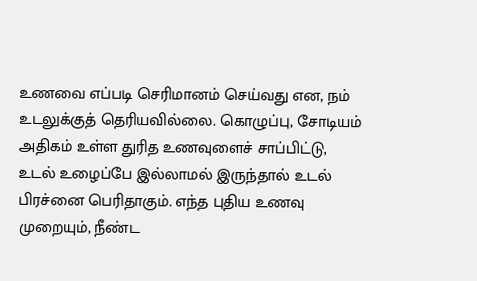உணவை எப்படி செரிமானம் செய்வது என, நம் உடலுக்குத் தெரியவில்லை. கொழுப்பு, சோடியம் அதிகம் உள்ள துரித உணவுளைச் சாப்பிட்டு, உடல் உழைப்பே இல்லாமல் இருந்தால் உடல் பிரச்னை பெரிதாகும். எந்த புதிய உணவு முறையும், நீண்ட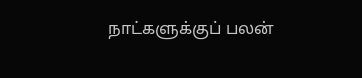நாட்களுக்குப் பலன்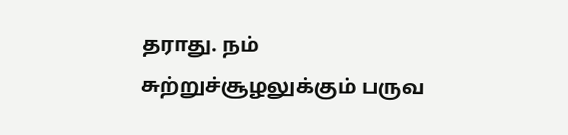தராது. நம் சுற்றுச்சூழலுக்கும் பருவ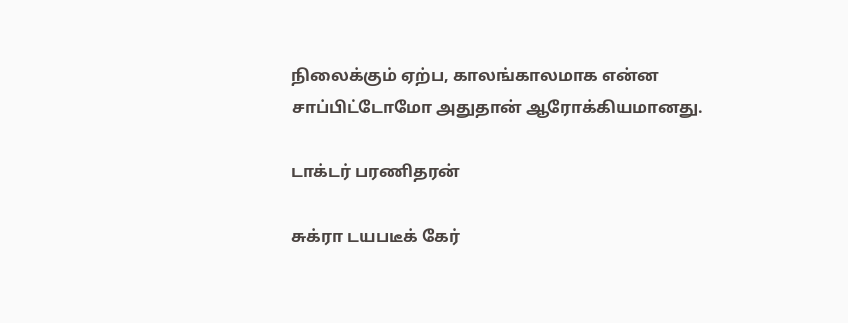நிலைக்கும் ஏற்ப, காலங்காலமாக என்ன சாப்பிட்டோமோ அதுதான் ஆரோக்கியமானது.

டாக்டர் பரணிதரன்

சுக்ரா டயபடீக் கேர்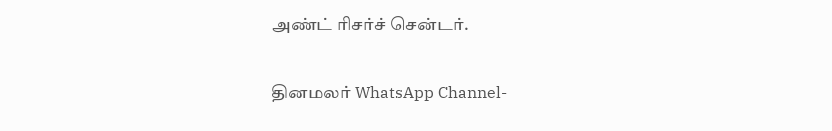அண்ட் ரிசர்ச் சென்டர்.

தினமலர் WhatsApp Channel-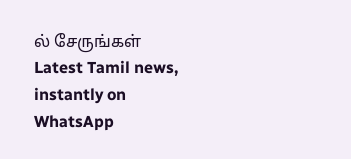ல் சேருங்கள்
Latest Tamil news, instantly on WhatsApp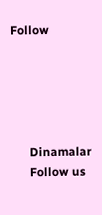Follow





      Dinamalar
      Follow us